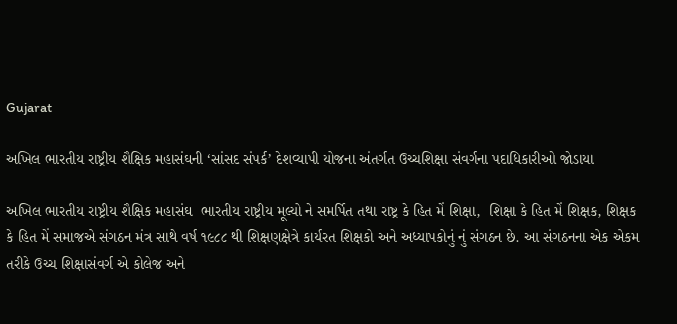Gujarat

અખિલ ભારતીય રાષ્ટ્રીય શૈક્ષિક મહાસંઘની ‘સાંસદ સંપર્ક’ દેશવ્યાપી યોજના અંતર્ગત ઉચ્ચશિક્ષા સંવર્ગના પદાધિકારીઓ જોડાયા

અખિલ ભારતીય રાષ્ટ્રીય શૈક્ષિક મહાસંઘ  ભારતીય રાષ્ટ્રીય મૂલ્યો ને સમર્પિત તથા રાષ્ટ્ર કે હિત મેં શિક્ષા,  શિક્ષા કે હિત મેં શિક્ષક, શિક્ષક કે હિત મેં સમાજએ સંગઠન મંત્ર સાથે વર્ષ ૧૯૮૮ થી શિક્ષણક્ષેત્રે કાર્યરત શિક્ષકો અને અધ્યાપકોનું નું સંગઠન છે. આ સંગઠનના એક એકમ તરીકે ઉચ્ચ શિક્ષાસંવર્ગ એ કોલેજ અને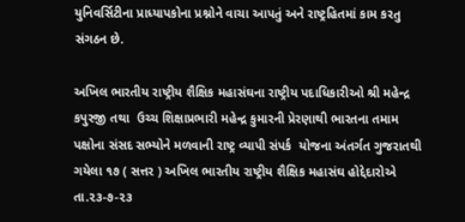યુનિવર્સિટીના પ્રાધ્યાપકોના પ્રશ્નોને વાચા આપતું અને રાષ્ટ્રહિતમાં કામ કરતુ સંગઠન છે.

અખિલ ભારતીય રાષ્ટ્રીય શૈક્ષિક મહાસંઘના રાષ્ટ્રીય પદાધિકારીઓ શ્રી મહેન્દ્ર કપુરજી તથા  ઉચ્ચ શિક્ષાપ્રભારી મહેન્દ્ર કુમારની પ્રેરણાથી ભારતના તમામ પક્ષોના સંસદ સભ્યોને મળવાની રાષ્ટ્ર વ્યાપી સંપર્ક  યોજના અંતર્ગત ગુજરાતથી ગયેલા ૧૭ ( સત્તર ) અખિલ ભારતીય રાષ્ટ્રીય શૈક્ષિક મહાસંઘ હોદ્દેદારોએ    તા.૨૩-૭-૨૩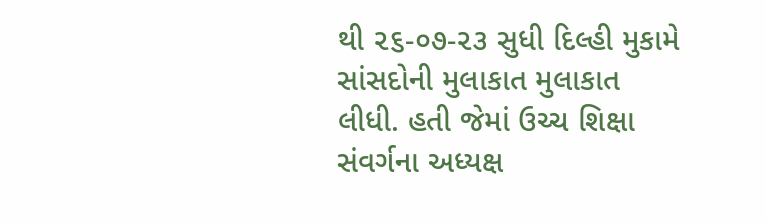થી ૨૬-૦૭-૨૩ સુધી દિલ્હી મુકામે સાંસદોની મુલાકાત મુલાકાત લીધી. હતી જેમાં ઉચ્ચ શિક્ષા સંવર્ગના અધ્યક્ષ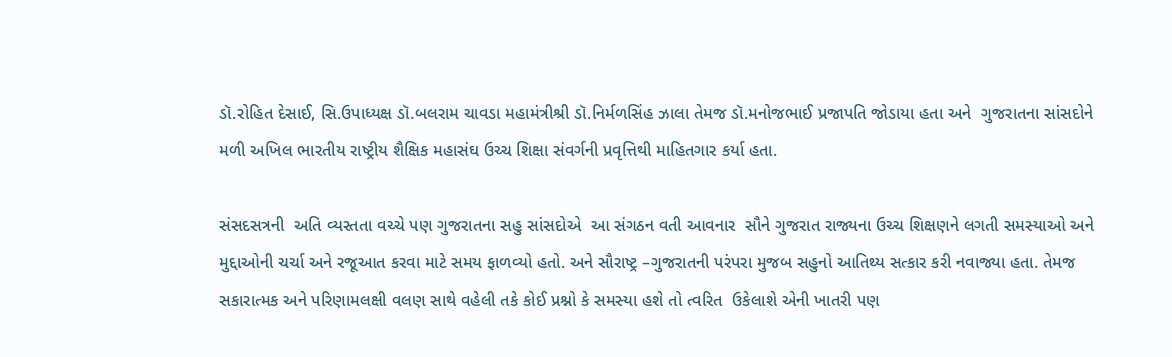ડૉ.રોહિત દેસાઈ, સિ.ઉપાધ્યક્ષ ડૉ.બલરામ ચાવડા મહામંત્રીશ્રી ડૉ.નિર્મળસિંહ ઝાલા તેમજ ડૉ.મનોજભાઈ પ્રજાપતિ જોડાયા હતા અને  ગુજરાતના સાંસદોને મળી અખિલ ભારતીય રાષ્ટ્રીય શૈક્ષિક મહાસંઘ ઉચ્ચ શિક્ષા સંવર્ગની પ્રવૃત્તિથી માહિતગાર કર્યા હતા.

સંસદસત્રની  અતિ વ્યસ્તતા વચ્ચે પણ ગુજરાતના સહુ સાંસદોએ  આ સંગઠન વતી આવનાર  સૌને ગુજરાત રાજ્યના ઉચ્ચ શિક્ષણને લગતી સમસ્યાઓ અને મુદ્દાઓની ચર્ચા અને રજૂઆત કરવા માટે સમય ફાળવ્યો હતો. અને સૌરાષ્ટ્ર –ગુજરાતની પરંપરા મુજબ સહુનો આતિથ્ય સત્કાર કરી નવાજ્યા હતા. તેમજ  સકારાત્મક અને પરિણામલક્ષી વલણ સાથે વહેલી તકે કોઈ પ્રશ્નો કે સમસ્યા હશે તો ત્વરિત  ઉકેલાશે એની ખાતરી પણ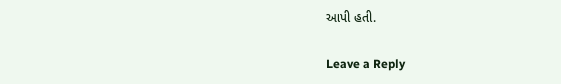આપી હતી.

Leave a Reply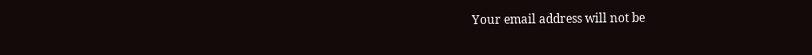Your email address will not be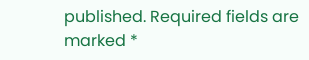published. Required fields are marked *